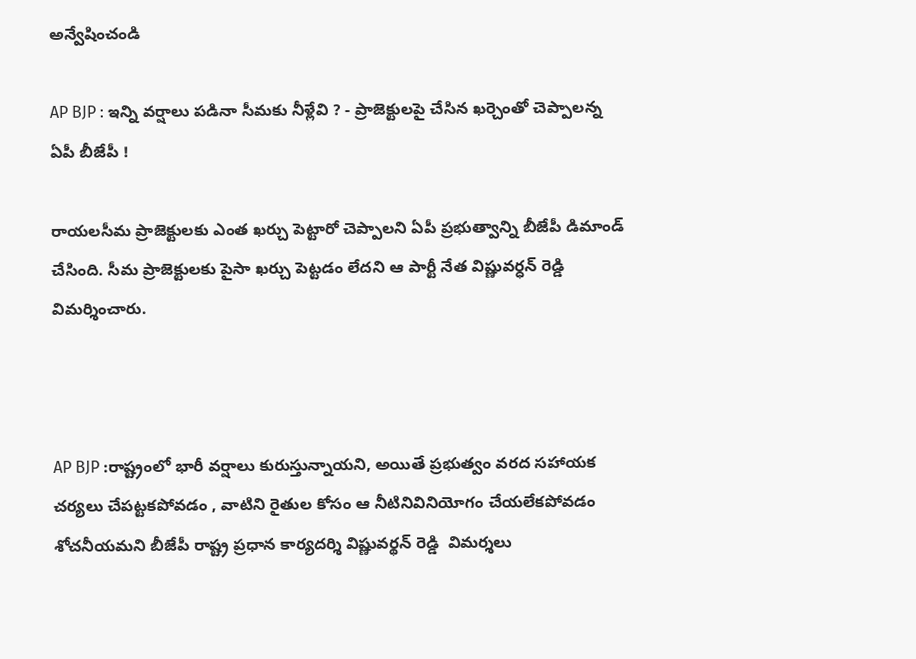అన్వేషించండి

AP BJP : ఇన్ని వర్షాలు పడినా సీమకు నీళ్లేవి ? - ప్రాజెక్టులపై చేసిన ఖర్చెంతో చెప్పాలన్న ఏపీ బీజేపీ !

రాయలసీమ ప్రాజెక్టులకు ఎంత ఖర్చు పెట్టారో చెప్పాలని ఏపీ ప్రభుత్వాన్ని బీజేపీ డిమాండ్ చేసింది. సీమ ప్రాజెక్టులకు పైసా ఖర్చు పెట్టడం లేదని ఆ పార్టీ నేత విష్ణువర్ధన్ రెడ్డి విమర్శించారు.



AP BJP :రాష్ట్రంలో భారీ వర్షాలు కురుస్తున్నాయని, అయితే ప్రభుత్వం వరద సహాయక చర్యలు చేపట్టకపోవడం , వాటిని రైతుల కోసం ఆ నీటినివినియోగం చేయలేకపోవడం శోచనీయమని బీజేపీ రాష్ట్ర ప్రధాన కార్యదర్శి విష్ణువర్థన్ రెడ్డి  విమర్శలు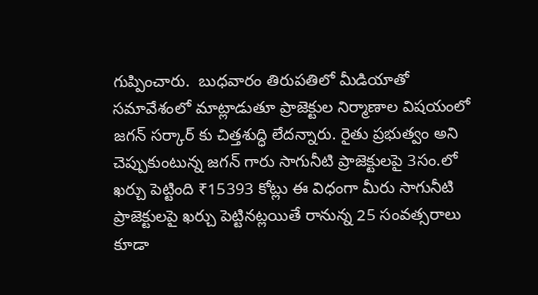గుప్పించారు.  బుధవారం తిరుపతిలో మీడియాతో సమావేశంలో మాట్లాడుతూ ప్రాజెక్టుల నిర్మాణాల విషయంలో జగన్ సర్కార్‌‌ కు చిత్తశుద్ధి లేదన్నారు. రైతు ప్రభుత్వం అని చెప్పుకుంటున్న జగన్ గారు సాగునీటి ప్రాజెక్టులపై 3సం.లో ఖర్చు పెట్టింది ₹15393 కోట్లు ఈ విధంగా మీరు సాగునీటి ప్రాజెక్టులపై ఖర్చు పెట్టినట్లయితే రానున్న 25 సంవత్సరాలు కూడా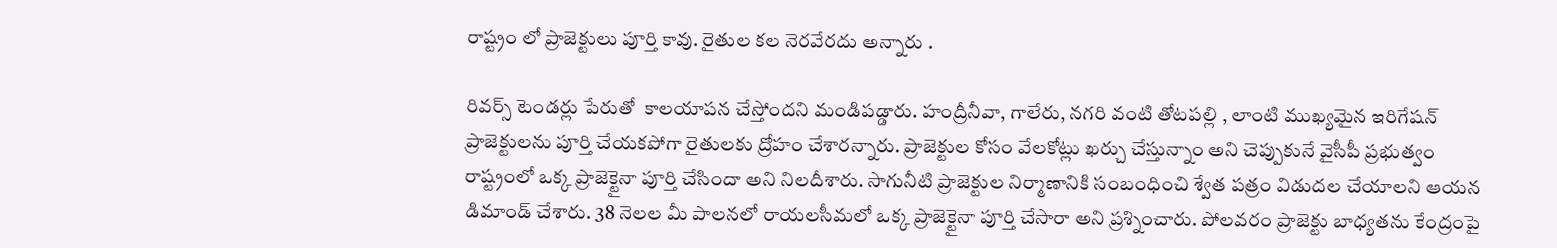రాష్ట్రం లో ప్రాజెక్టులు పూర్తి కావు. రైతుల కల నెరవేరదు అన్నారు .

రివర్స్ టెండర్లు పేరుతో  కాలయాపన చేస్తోందని మండిపడ్డారు. హంద్రీనీవా, గాలేరు, నగరి వంటి తోటపల్లి , లాంటి ముఖ్యమైన ఇరిగేషన్ ప్రాజెక్టులను పూర్తి చేయకపోగా రైతులకు ద్రోహం చేశారన్నారు. ప్రాజెక్టుల కోసం వేలకోట్లు ఖర్చు చేస్తున్నాం అని చెప్పుకునే వైసీపీ ప్రభుత్వం రాష్ట్రంలో ఒక్క ప్రాజెక్టైనా పూర్తి చేసిందా అని నిలదీశారు. సాగునీటి ప్రాజెక్టుల నిర్మాణానికి సంబంధించి శ్వేత పత్రం విడుదల చేయాలని ఆయన డిమాండ్ చేశారు. 38 నెలల మీ పాలనలో రాయలసీమలో ఒక్క ప్రాజెక్టైనా పూర్తి చేసారా అని ప్రశ్నించారు. పోలవరం ప్రాజెక్టు బాధ్యతను కేంద్రంపై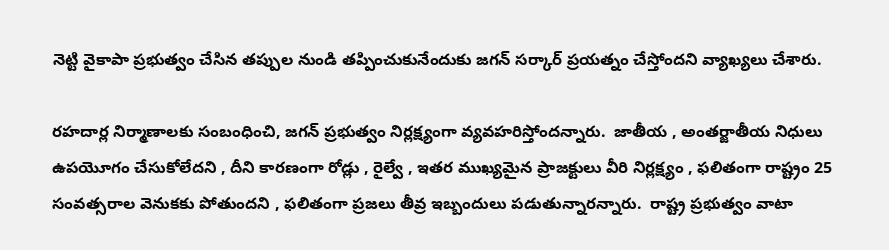నెట్టి వైకాపా ప్రభుత్వం చేసిన తప్పుల నుండి తప్పించుకునేందుకు జగన్ సర్కార్ ప్రయత్నం చేస్తోందని వ్యాఖ్యలు చేశారు.

రహదార్ల నిర్మాణాలకు సంబంధించి, జగన్ ప్రభుత్వం నిర్లక్ష్యంగా వ్యవహరిస్తోందన్నారు.  జాతీయ , అంతర్జాతీయ నిధులు ఉపయెూగం చేసుకోలేదని , దీని కారణంగా రోడ్లు , రైల్వే , ఇతర ముఖ్యమైన ప్రాజక్టులు వీరి నిర్లక్ష్యం , ఫలితంగా రాష్ట్రం 25 సంవత్సరాల వెనుకకు పోతుందని , ఫలితంగా ప్రజలు తీవ్ర ఇబ్బందులు పడుతున్నారన్నారు.  రాష్ట్ర ప్రభుత్వం వాటా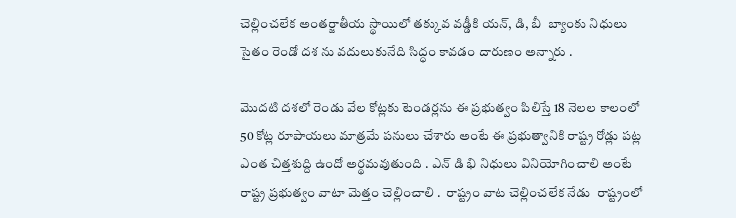చెల్లించలేక అంతర్జాతీయ స్థాయిలో తక్కువ వడ్డీకి యన్, డి, బీ  బ్యాంకు నిధులు సైతం రెండో దశ ను వదులుకునేది సిద్ధం కావడం దారుణం అన్నారు .

మొదటి దశలో రెండు వేల కోట్లకు టెండర్లను ఈ ప్రభుత్వం పిలిస్తే 18 నెలల కాలంలో 50 కోట్ల రూపాయలు మాత్రమే పనులు చేశారు అంటే ఈ ప్రభుత్వానికి రాష్ట్ర రోడ్లు పట్ల ఎంత చిత్తశుద్ది ఉందో అర్థమవుతుంది . ఎన్ డి భి నిధులు వినియోగించాలి అంటే రాష్ట్ర ప్రభుత్వం వాటా వెుత్తం చెల్లించాలి .  రాష్ట్రం వాట చెల్లించలేక నేడు  రాష్ట్రంలో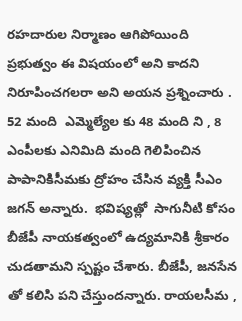రహదారుల నిర్మాణం ఆగిపోయింది ప్రభుత్వం ఈ విషయంలో అని కాదని నిరూపించగలరా అని అయన ప్రశ్నించారు . 52 మంది  ఎమ్మెల్యేల కు 48 మంది ని , 8 ఎంపీలకు ఎనిమిది మంది గెలిపించిన పాపానికిసీమకు ద్రోహం చేసిన వ్యక్తి సీఎం జగన్ అన్నారు.  భవిష్యత్లో  సాగునీటి కోసం బీజేపీ నాయకత్వంలో ఉద్యమానికి శ్రీకారం చుడతామని స్పష్టం చేశారు. బీజేపీ, జనసేన తో కలిసి పని చేస్తుందన్నారు. రాయలసీమ ,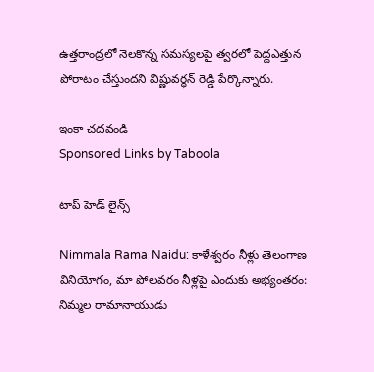ఉత్తరాంద్రలో నెలకొన్న సమస్యలపై త్వరలో పెద్దఎత్తున పోరాటం చేస్తుందని విష్ణువర్ధన్ రెడ్డి పేర్కొన్నారు.

ఇంకా చదవండి
Sponsored Links by Taboola

టాప్ హెడ్ లైన్స్

Nimmala Rama Naidu: కాళేశ్వరం నీళ్లు తెలంగాణ వినియోగం, మా పోలవరం నీళ్లపై ఎందుకు అభ్యంతరం: నిమ్మల రామానాయుడు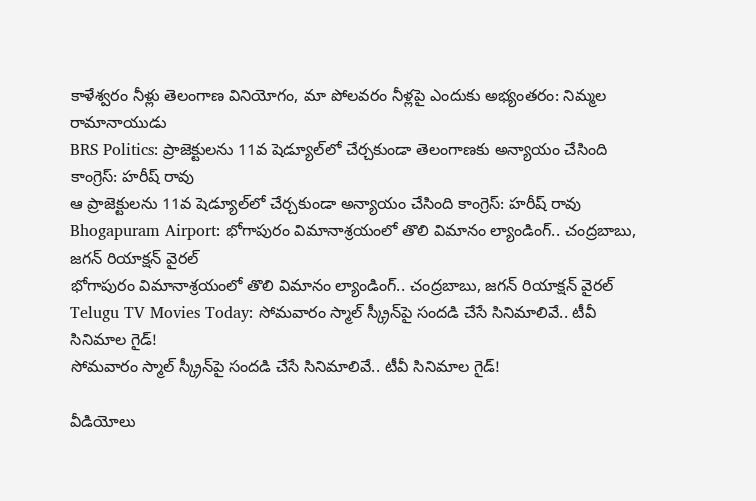కాళేశ్వరం నీళ్లు తెలంగాణ వినియోగం, మా పోలవరం నీళ్లపై ఎందుకు అభ్యంతరం: నిమ్మల రామానాయుడు
BRS Politics: ప్రాజెక్టులను 11వ షెడ్యూల్‌లో చేర్చకుండా తెలంగాణకు అన్యాయం చేసింది కాంగ్రెస్: హరీష్ రావు
ఆ ప్రాజెక్టులను 11వ షెడ్యూల్‌లో చేర్చకుండా అన్యాయం చేసింది కాంగ్రెస్: హరీష్ రావు
Bhogapuram Airport: భోగాపురం విమానాశ్రయంలో తొలి విమానం ల్యాండింగ్.. చంద్రబాబు, జగన్ రియాక్షన్ వైరల్
భోగాపురం విమానాశ్రయంలో తొలి విమానం ల్యాండింగ్.. చంద్రబాబు, జగన్ రియాక్షన్ వైరల్
Telugu TV Movies Today: సోమవారం స్మాల్ స్క్రీన్‌‌పై సందడి చేసే సినిమాలివే.. టీవీ సినిమాల గైడ్!
సోమవారం స్మాల్ స్క్రీన్‌‌పై సందడి చేసే సినిమాలివే.. టీవీ సినిమాల గైడ్!

వీడియోలు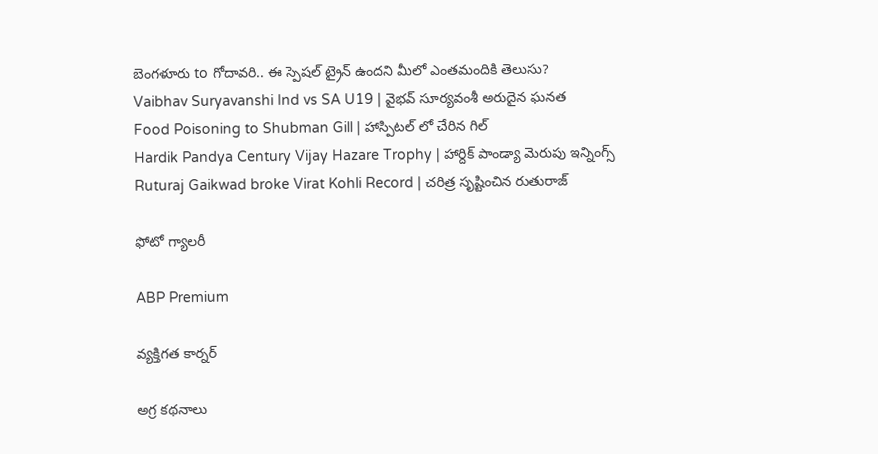బెంగళూరు to గోదావరి.. ఈ స్పెషల్ ట్రైన్ ఉందని మీలో ఎంతమందికి తెలుసు?
Vaibhav Suryavanshi Ind vs SA U19 | వైభవ్ సూర్యవంశీ అరుదైన ఘనత
Food Poisoning to Shubman Gill | హాస్పిటల్ లో చేరిన గిల్
Hardik Pandya Century Vijay Hazare Trophy | హార్దిక్ పాండ్యా మెరుపు ఇన్నింగ్స్
Ruturaj Gaikwad broke Virat Kohli Record | చరిత్ర సృష్టించిన రుతురాజ్

ఫోటో గ్యాలరీ

ABP Premium

వ్యక్తిగత కార్నర్

అగ్ర కథనాలు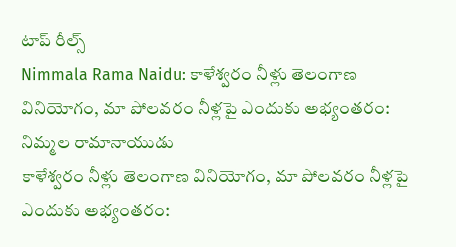టాప్ రీల్స్
Nimmala Rama Naidu: కాళేశ్వరం నీళ్లు తెలంగాణ వినియోగం, మా పోలవరం నీళ్లపై ఎందుకు అభ్యంతరం: నిమ్మల రామానాయుడు
కాళేశ్వరం నీళ్లు తెలంగాణ వినియోగం, మా పోలవరం నీళ్లపై ఎందుకు అభ్యంతరం: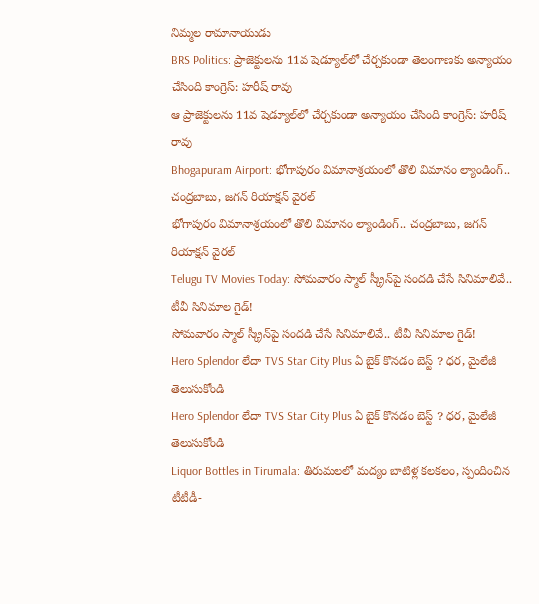నిమ్మల రామానాయుడు
BRS Politics: ప్రాజెక్టులను 11వ షెడ్యూల్‌లో చేర్చకుండా తెలంగాణకు అన్యాయం చేసింది కాంగ్రెస్: హరీష్ రావు
ఆ ప్రాజెక్టులను 11వ షెడ్యూల్‌లో చేర్చకుండా అన్యాయం చేసింది కాంగ్రెస్: హరీష్ రావు
Bhogapuram Airport: భోగాపురం విమానాశ్రయంలో తొలి విమానం ల్యాండింగ్.. చంద్రబాబు, జగన్ రియాక్షన్ వైరల్
భోగాపురం విమానాశ్రయంలో తొలి విమానం ల్యాండింగ్.. చంద్రబాబు, జగన్ రియాక్షన్ వైరల్
Telugu TV Movies Today: సోమవారం స్మాల్ స్క్రీన్‌‌పై సందడి చేసే సినిమాలివే.. టీవీ సినిమాల గైడ్!
సోమవారం స్మాల్ స్క్రీన్‌‌పై సందడి చేసే సినిమాలివే.. టీవీ సినిమాల గైడ్!
Hero Splendor లేదా TVS Star City Plus ఏ బైక్ కొనడం బెస్ట్ ? ధర, మైలేజీ తెలుసుకోండి
Hero Splendor లేదా TVS Star City Plus ఏ బైక్ కొనడం బెస్ట్ ? ధర, మైలేజీ తెలుసుకోండి
Liquor Bottles in Tirumala: తిరుమలలో మద్యం బాటిళ్ల కలకలం, స్పందించిన టీటీడీ-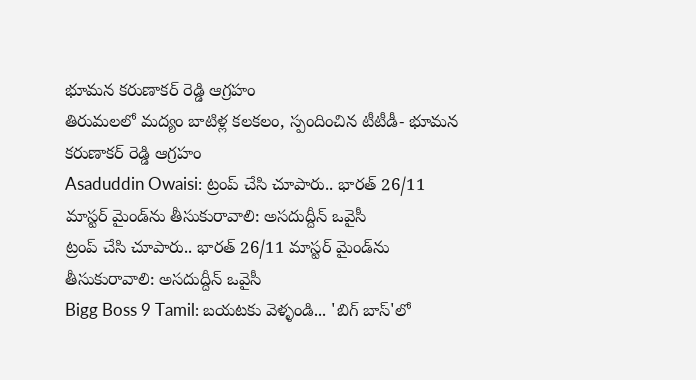భూమన కరుణాకర్ రెడ్డి ఆగ్రహం
తిరుమలలో మద్యం బాటిళ్ల కలకలం, స్పందించిన టీటీడీ- భూమన కరుణాకర్ రెడ్డి ఆగ్రహం
Asaduddin Owaisi: ట్రంప్ చేసి చూపారు.. భారత్ 26/11 మాస్టర్ మైండ్‌ను తీసుకురావాలి: అసదుద్దీన్ ఒవైసీ
ట్రంప్ చేసి చూపారు.. భారత్ 26/11 మాస్టర్ మైండ్‌ను తీసుకురావాలి: అసదుద్దీన్ ఒవైసీ
Bigg Boss 9 Tamil: బయటకు వెళ్ళండి... 'బిగ్ బాస్'లో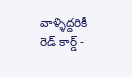వాళ్ళిద్దరికీ రెడ్ కార్డ్ -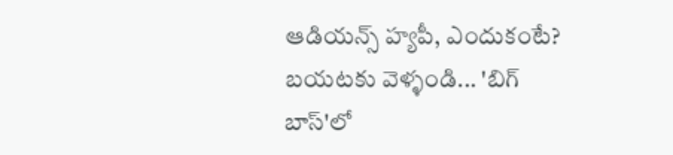ఆడియన్స్‌ హ్యపీ, ఎందుకంటే?
బయటకు వెళ్ళండి... 'బిగ్ బాస్'లో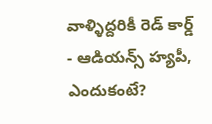వాళ్ళిద్దరికీ రెడ్ కార్డ్ - ఆడియన్స్‌ హ్యపీ, ఎందుకంటే?